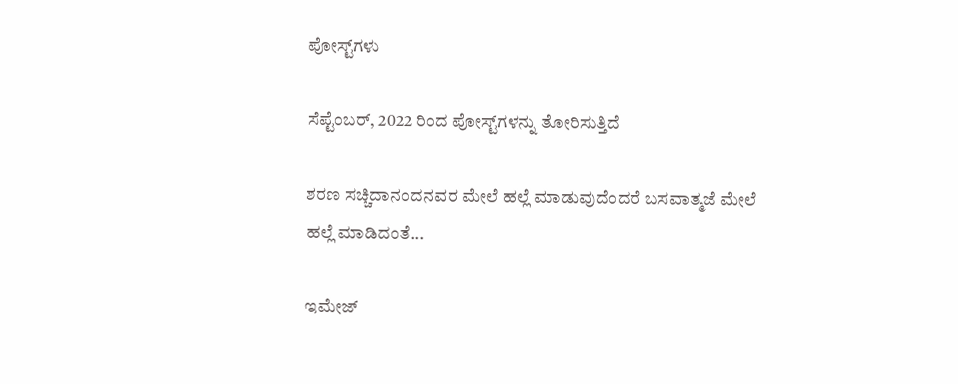ಪೋಸ್ಟ್‌ಗಳು

ಸೆಪ್ಟೆಂಬರ್, 2022 ರಿಂದ ಪೋಸ್ಟ್‌ಗಳನ್ನು ತೋರಿಸುತ್ತಿದೆ

ಶರಣ ಸಚ್ಚಿದಾನಂದನವರ ಮೇಲೆ ಹಲ್ಲೆ ಮಾಡುವುದೆಂದರೆ ಬಸವಾತ್ಮಜೆ ಮೇಲೆ ಹಲ್ಲೆ ಮಾಡಿದಂತೆ...

ಇಮೇಜ್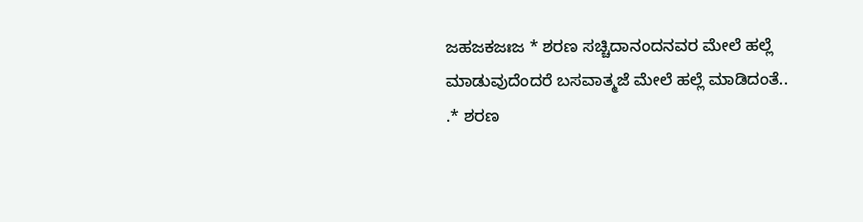ಜಹಜಕಜಃಜ * ಶರಣ ಸಚ್ಚಿದಾನಂದನವರ ಮೇಲೆ ಹಲ್ಲೆ ಮಾಡುವುದೆಂದರೆ ಬಸವಾತ್ಮಜೆ ಮೇಲೆ ಹಲ್ಲೆ ಮಾಡಿದಂತೆ.. .* ಶರಣ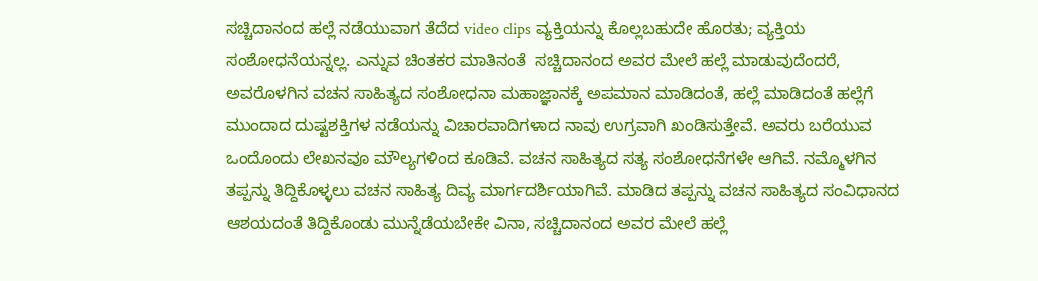ಸಚ್ಚಿದಾನಂದ ಹಲ್ಲೆ ನಡೆಯುವಾಗ ತೆದೆದ video clips ವ್ಯಕ್ತಿಯನ್ನು ಕೊಲ್ಲಬಹುದೇ ಹೊರತು; ವ್ಯಕ್ತಿಯ ಸಂಶೋಧನೆಯನ್ನಲ್ಲ. ಎನ್ನುವ ಚಿಂತಕರ ಮಾತಿನಂತೆ  ಸಚ್ಚಿದಾನಂದ ಅವರ ಮೇಲೆ ಹಲ್ಲೆ ಮಾಡುವುದೆಂದರೆ, ಅವರೊಳಗಿನ ವಚನ ಸಾಹಿತ್ಯದ ಸಂಶೋಧನಾ ಮಹಾಜ್ಞಾನಕ್ಕೆ ಅಪಮಾನ ಮಾಡಿದಂತೆ, ಹಲ್ಲೆ ಮಾಡಿದಂತೆ ಹಲ್ಲೆಗೆ ಮುಂದಾದ ದುಷ್ಟಶಕ್ತಿಗಳ ನಡೆಯನ್ನು ವಿಚಾರವಾದಿಗಳಾದ ನಾವು ಉಗ್ರವಾಗಿ ಖಂಡಿಸುತ್ತೇವೆ. ಅವರು ಬರೆಯುವ ಒಂದೊಂದು ಲೇಖನವೂ ಮೌಲ್ಯಗಳಿಂದ ಕೂಡಿವೆ. ವಚನ ಸಾಹಿತ್ಯದ ಸತ್ಯ ಸಂಶೋಧನೆಗಳೇ ಆಗಿವೆ. ನಮ್ಮೊಳಗಿನ ತಪ್ಪನ್ನು ತಿದ್ದಿಕೊಳ್ಳಲು ವಚನ ಸಾಹಿತ್ಯ ದಿವ್ಯ ಮಾರ್ಗದರ್ಶಿಯಾಗಿವೆ. ಮಾಡಿದ ತಪ್ಪನ್ನು ವಚನ ಸಾಹಿತ್ಯದ ಸಂವಿಧಾನದ ಆಶಯದಂತೆ ತಿದ್ದಿಕೊಂಡು ಮುನ್ನೆಡೆಯಬೇಕೇ ವಿನಾ, ಸಚ್ಚಿದಾನಂದ ಅವರ ಮೇಲೆ ಹಲ್ಲೆ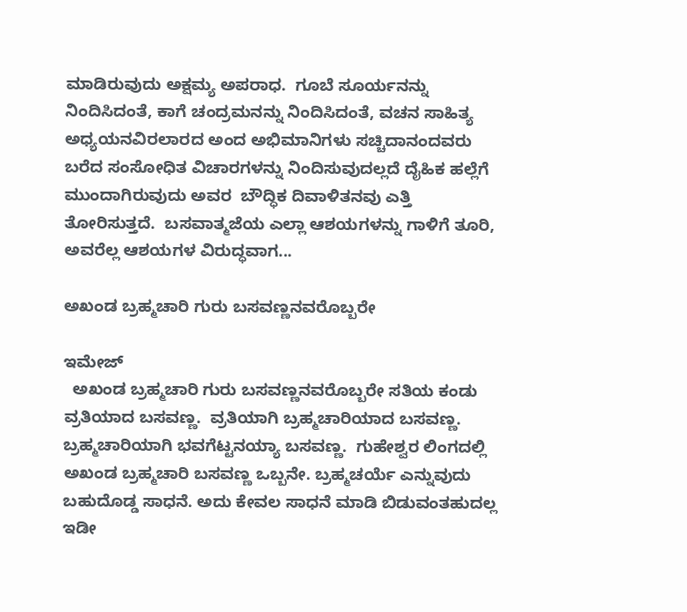ಮಾಡಿರುವುದು ಅಕ್ಷಮ್ಯ ಅಪರಾಧ.  ಗೂಬೆ ಸೂರ್ಯನನ್ನು ನಿಂದಿಸಿದಂತೆ, ಕಾಗೆ ಚಂದ್ರಮನನ್ನು ನಿಂದಿಸಿದಂತೆ, ವಚನ ಸಾಹಿತ್ಯ ಅಧ್ಯಯನವಿರಲಾರದ ಅಂದ ಅಭಿಮಾನಿಗಳು ಸಚ್ಚಿದಾನಂದವರು ಬರೆದ ಸಂಸೋಧಿತ ವಿಚಾರಗಳನ್ನು ನಿಂದಿಸುವುದಲ್ಲದೆ ದೈಹಿಕ ಹಲ್ಲೆಗೆ ಮುಂದಾಗಿರುವುದು ಅವರ  ಬೌದ್ಧಿಕ ದಿವಾಳಿತನವು ಎತ್ತಿ ತೋರಿಸುತ್ತದೆ.  ಬಸವಾತ್ಮಜೆಯ ಎಲ್ಲಾ ಆಶಯಗಳನ್ನು ಗಾಳಿಗೆ ತೂರಿ, ಅವರೆಲ್ಲ ಆಶಯಗಳ ವಿರುದ್ಧವಾಗ...

ಅಖಂಡ ಬ್ರಹ್ಮಚಾರಿ ಗುರು ಬಸವಣ್ಣನವರೊಬ್ಬರೇ

ಇಮೇಜ್
  ಅಖಂಡ ಬ್ರಹ್ಮಚಾರಿ ಗುರು ಬಸವಣ್ಣನವರೊಬ್ಬರೇ ಸತಿಯ ಕಂಡು ವ್ರತಿಯಾದ ಬಸವಣ್ಣ.  ವ್ರತಿಯಾಗಿ ಬ್ರಹ್ಮಚಾರಿಯಾದ ಬಸವಣ್ಣ.  ಬ್ರಹ್ಮಚಾರಿಯಾಗಿ ಭವಗೆಟ್ಟನಯ್ಯಾ ಬಸವಣ್ಣ.  ಗುಹೇಶ್ವರ ಲಿಂಗದಲ್ಲಿ ಅಖಂಡ ಬ್ರಹ್ಮಚಾರಿ ಬಸವಣ್ಣ ಒಬ್ಬನೇ. ಬ್ರಹ್ಮಚರ್ಯೆ ಎನ್ನುವುದು ಬಹುದೊಡ್ಡ ಸಾಧನೆ. ಅದು ಕೇವಲ ಸಾಧನೆ ಮಾಡಿ ಬಿಡುವಂತಹುದಲ್ಲ ಇಡೀ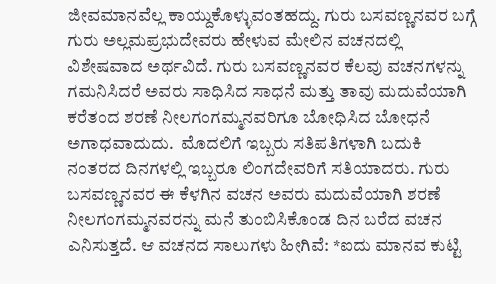ಜೀವಮಾನವೆಲ್ಲ ಕಾಯ್ದುಕೊಳ್ಳುವಂತಹದ್ದು. ಗುರು ಬಸವಣ್ಣನವರ ಬಗ್ಗೆ ಗುರು ಅಲ್ಲಮಪ್ರಭುದೇವರು ಹೇಳುವ ಮೇಲಿನ ವಚನದಲ್ಲಿ ವಿಶೇಷವಾದ ಅರ್ಥವಿದೆ. ಗುರು ಬಸವಣ್ಣನವರ ಕೆಲವು ವಚನಗಳನ್ನು ಗಮನಿಸಿದರೆ ಅವರು ಸಾಧಿಸಿದ ಸಾಧನೆ ಮತ್ತು ತಾವು ಮದುವೆಯಾಗಿ ಕರೆತಂದ ಶರಣೆ ನೀಲಗಂಗಮ್ಮನವರಿಗೂ ಬೋಧಿಸಿದ ಬೋಧನೆ ಅಗಾಧವಾದುದು.  ಮೊದಲಿಗೆ ಇಬ್ಬರು ಸತಿಪತಿಗಳಾಗಿ ಬದುಕಿ ನಂತರದ ದಿನಗಳಲ್ಲಿ ಇಬ್ಬರೂ ಲಿಂಗದೇವರಿಗೆ ಸತಿಯಾದರು. ಗುರು ಬಸವಣ್ಣನವರ ಈ ಕೆಳಗಿನ ವಚನ ಅವರು ಮದುವೆಯಾಗಿ ಶರಣೆ ನೀಲಗಂಗಮ್ಮನವರನ್ನು ಮನೆ ತುಂಬಿಸಿಕೊಂಡ ದಿನ ಬರೆದ ವಚನ ಎನಿಸುತ್ತದೆ. ಆ ವಚನದ ಸಾಲುಗಳು ಹೀಗಿವೆ: *ಐದು ಮಾನವ ಕುಟ್ಟಿ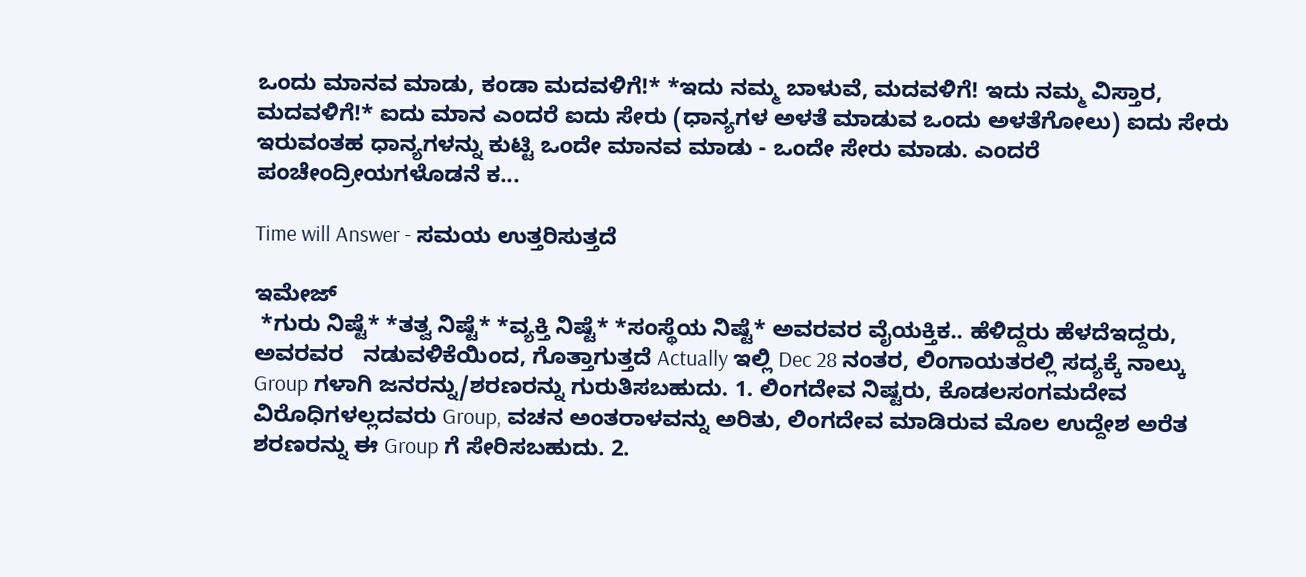ಒಂದು ಮಾನವ ಮಾಡು, ಕಂಡಾ ಮದವಳಿಗೆ!* *ಇದು ನಮ್ಮ ಬಾಳುವೆ, ಮದವಳಿಗೆ! ಇದು ನಮ್ಮ ವಿಸ್ತಾರ, ಮದವಳಿಗೆ!* ಐದು ಮಾನ ಎಂದರೆ ಐದು ಸೇರು (ಧಾನ್ಯಗಳ ಅಳತೆ ಮಾಡುವ ಒಂದು ಅಳತೆಗೋಲು) ಐದು ಸೇರು ಇರುವಂತಹ ಧಾನ್ಯಗಳನ್ನು ಕುಟ್ಟಿ ಒಂದೇ ಮಾನವ ಮಾಡು - ಒಂದೇ ಸೇರು ಮಾಡು. ಎಂದರೆ ಪಂಚೇಂದ್ರೀಯಗಳೊಡನೆ ಕ...

Time will Answer - ಸಮಯ ಉತ್ತರಿಸುತ್ತದೆ

ಇಮೇಜ್
 *ಗುರು ನಿಷ್ಟೆ* *ತತ್ವ ನಿಷ್ಟೆ* *ವ್ಯಕ್ತಿ ನಿಷ್ಟೆ* *ಸಂಸ್ಥೆಯ ನಿಷ್ಟೆ* ಅವರವರ ವೈಯಕ್ತಿಕ.. ಹೆಳಿದ್ದರು ಹೆಳದೆಇದ್ದರು,  ಅವರವರ   ನಡುವಳಿಕೆಯಿಂದ, ಗೊತ್ತಾಗುತ್ತದೆ Actually ಇಲ್ಲಿ Dec 28 ನಂತರ, ಲಿಂಗಾಯತರಲ್ಲಿ ಸದ್ಯಕ್ಕೆ ನಾಲ್ಕು Group ಗಳಾಗಿ ಜನರನ್ನು/ಶರಣರನ್ನು ಗುರುತಿಸಬಹುದು. 1. ಲಿಂಗದೇವ ನಿಷ್ಟರು, ಕೊಡಲಸಂಗಮದೇವ ವಿರೊಧಿಗಳಲ್ಲದವರು Group, ವಚನ ಅಂತರಾಳವನ್ನು ಅರಿತು, ಲಿಂಗದೇವ ಮಾಡಿರುವ ಮೊಲ ಉದ್ದೇಶ ಅರೆತ‌ ಶರಣರನ್ನು ಈ Group ಗೆ ಸೇರಿಸಬಹುದು. 2.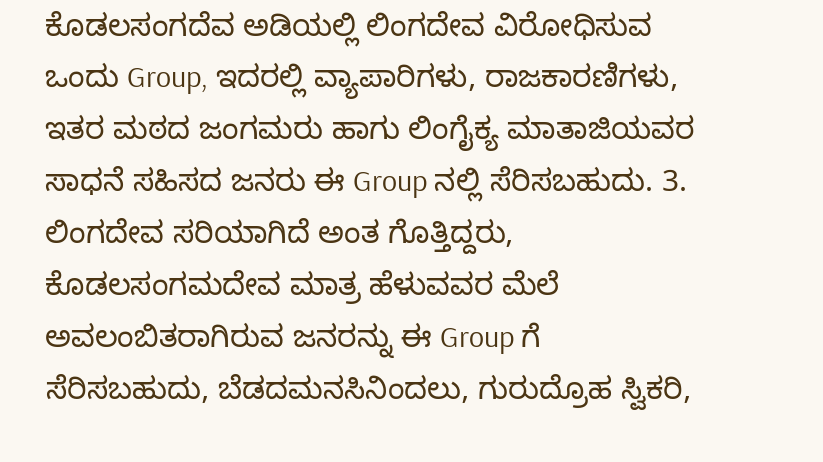ಕೊಡಲಸಂಗದೆವ ಅಡಿಯಲ್ಲಿ ಲಿಂಗದೇವ ವಿರೋಧಿಸುವ ಒಂದು Group, ಇದರಲ್ಲಿ ವ್ಯಾಪಾರಿಗಳು, ರಾಜಕಾರಣಿಗಳು, ಇತರ ಮಠದ ಜಂಗಮರು ಹಾಗು ಲಿಂಗೈಕ್ಯ ಮಾತಾಜಿಯವರ ಸಾಧನೆ ಸಹಿಸದ ಜನರು ಈ Group ನಲ್ಲಿ ಸೆರಿಸಬಹುದು. 3. ಲಿಂಗದೇವ ಸರಿಯಾಗಿದೆ ಅಂತ ಗೊತ್ತಿದ್ದರು, ಕೊಡಲಸಂಗಮದೇವ ಮಾತ್ರ ಹೆಳುವವರ ಮೆಲೆ  ಅವಲಂಬಿತರಾಗಿರುವ ಜನರನ್ನು ಈ Group ಗೆ ಸೆರಿಸಬಹುದು, ಬೆಡದಮನಸಿನಿಂದಲು, ಗುರುದ್ರೊಹ ಸ್ವಿಕರಿ,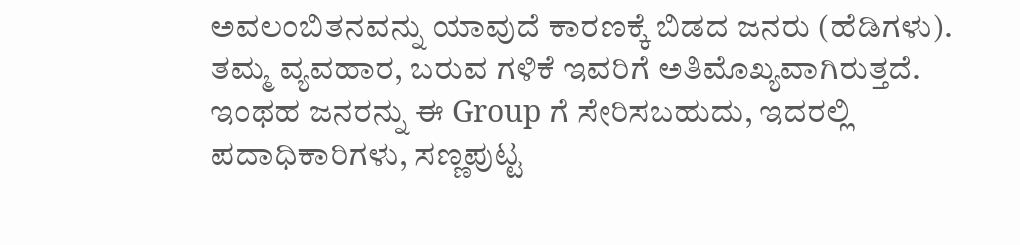ಅವಲಂಬಿತನವನ್ನು ಯಾವುದೆ ಕಾರಣಕ್ಕೆ ಬಿಡದ ಜನರು (ಹೆಡಿಗಳು). ತಮ್ಮ ವ್ಯವಹಾರ, ಬರುವ ಗಳಿಕೆ ಇವರಿಗೆ ಅತಿ‌ಮೊಖ್ಯವಾಗಿರುತ್ತದೆ. ಇಂಥಹ ಜನರನ್ನು ಈ Group ಗೆ ಸೇರಿಸಬಹುದು, ಇದರಲ್ಲಿ ಪದಾಧಿಕಾರಿಗಳು, ಸಣ್ಣಪುಟ್ಟ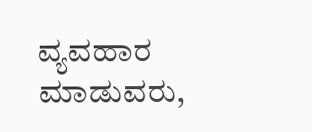ವ್ಯವಹಾರ ಮಾಡುವರು,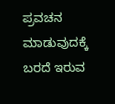ಪ್ರವಚನ ಮಾಡುವುದಕ್ಕೆ ಬರದೆ ಇರುವ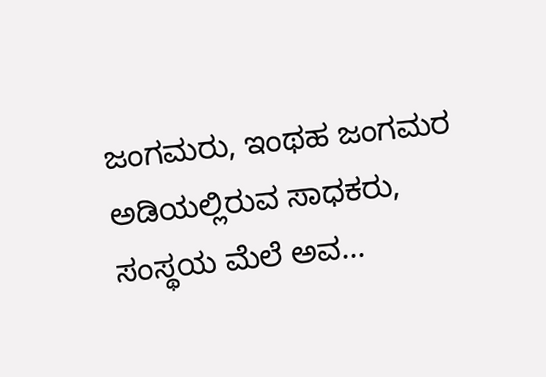ಜಂಗಮರು, ಇಂಥಹ ಜಂಗಮರ ಅಡಿಯಲ್ಲಿರುವ ಸಾಧಕರು, ಸಂಸ್ಥಯ ಮೆಲೆ ಅವ...